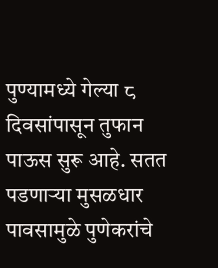पुण्यामध्ये गेल्या ८ दिवसांपासून तुफान पाऊस सुरू आहे. सतत पडणाऱ्या मुसळधार पावसामुळे पुणेकरांचे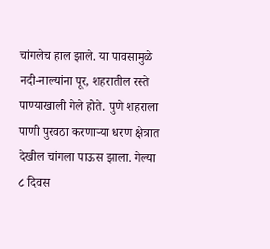चांगलेच हाल झाले. या पावसामुळे नदी-नाल्यांना पूर, शहरातील रस्ते पाण्याखाली गेले होते. पुणे शहराला पाणी पुरवठा करणाऱ्या धरण क्षेत्रात देखील चांगला पाऊस झाला. गेल्या ८ दिवस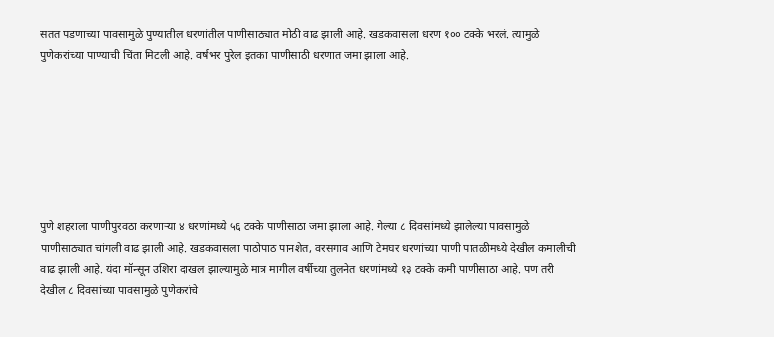सतत पडणाच्या पावसामुळे पुण्यातील धरणांतील पाणीसाठ्यात मोठी वाढ झाली आहे. खडकवासला धरण १०० टक्के भरलं. त्यामुळे पुणेकरांच्या पाण्याची चिंता मिटली आहे. वर्षभर पुरेल इतका पाणीसाठी धरणात जमा झाला आहे.







पुणे शहराला पाणीपुरवठा करणाऱ्या ४ धरणांमध्ये ५६ टक्के पाणीसाठा जमा झाला आहे. गेल्या ८ दिवसांमध्ये झालेल्या पावसामुळे पाणीसाठ्यात चांगली वाढ झाली आहे. खडकवासला पाठोपाठ पानशेत, वरसगाव आणि टेमघर धरणांच्या पाणी पातळीमध्ये देखील कमालीची वाढ झाली आहे. यंदा मॉन्सून उशिरा दाखल झाल्यामुळे मात्र मागील वर्षीच्या तुलनेत धरणांमध्ये १३ टक्के कमी पाणीसाठा आहे. पण तरी देखील ८ दिवसांच्या पावसामुळे पुणेकरांचे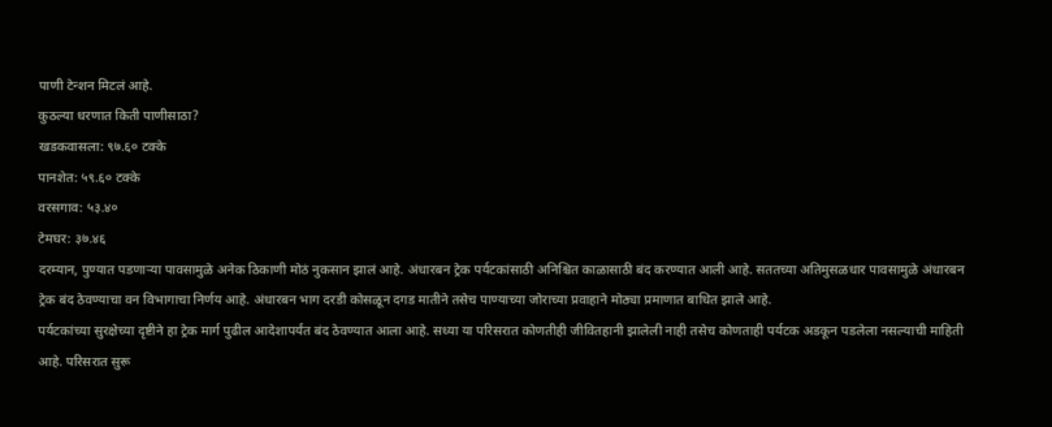पाणी टेन्शन मिटलं आहे.
कुठल्या धरणात किती पाणीसाठा?
खडकवासला: ९७.६० टक्के
पानशेत: ५९.६० टक्के
वरसगाव: ५३.४०
टेमघर: ३७.४६
दरम्यान, पुण्यात पडणाऱ्या पावसामुळे अनेक ठिकाणी मोठं नुकसान झालं आहे. अंधारबन ट्रेक पर्यटकांसाठी अनिश्चित काळासाठी बंद करण्यात आली आहे. सततच्या अतिमुसळधार पावसामुळे अंधारबन ट्रेक बंद ठेवण्याचा वन विभागाचा निर्णय आहे. अंधारबन भाग दरडी कोसळून दगड मातीने तसेच पाण्याच्या जोराच्या प्रवाहाने मोठ्या प्रमाणात बाधित झाले आहे.
पर्यटकांच्या सुरक्षेच्या दृष्टीने हा ट्रेक मार्ग पुढील आदेशापर्यंत बंद ठेवण्यात आला आहे. सध्या या परिसरात कोणतीही जीवितहानी झालेली नाही तसेच कोणताही पर्यटक अडकून पडलेला नसल्याची माहिती आहे. परिसरात सुरू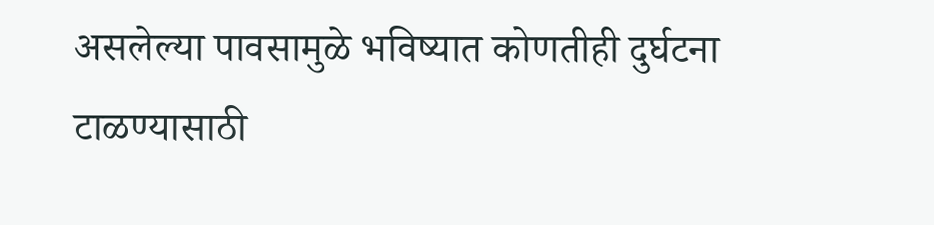असलेल्या पावसामुळे भविष्यात कोणतीही दुर्घटना टाळण्यासाठी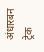अंधारबन ट्रेक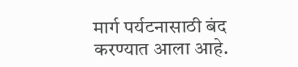मार्ग पर्यटनासाठी बंद करण्यात आला आहे.